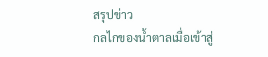สรุปข่าว
กลไกของน้ำตาลเมื่อเข้าสู่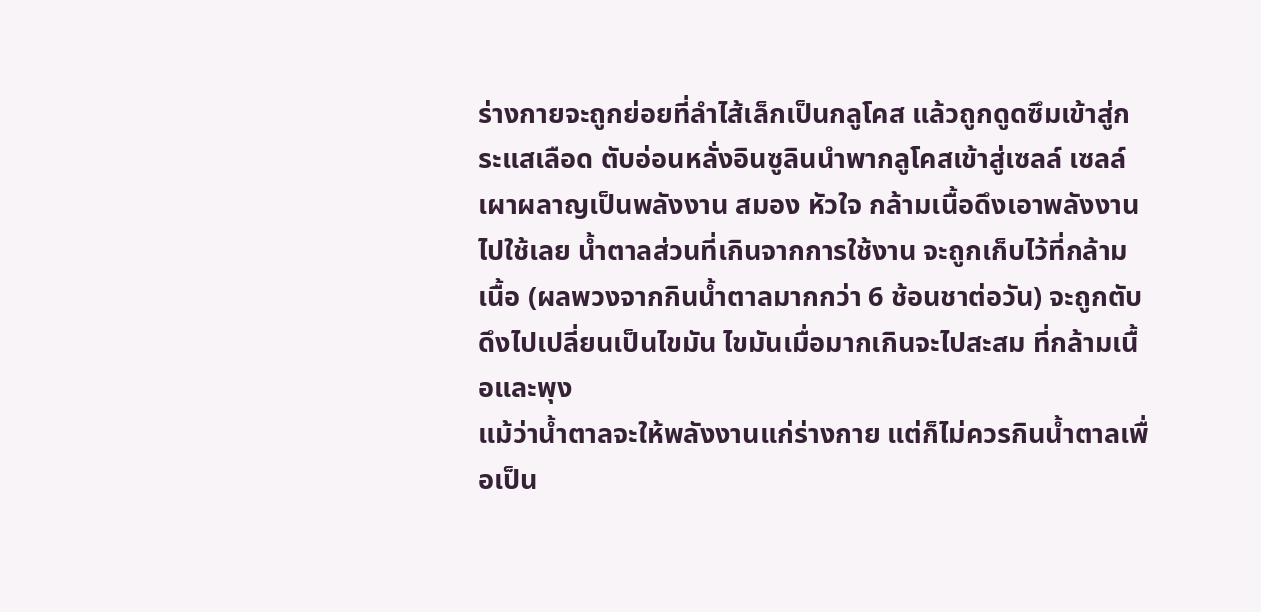ร่างกายจะถูกย่อยที่ลำไส้เล็กเป็นกลูโคส แล้วถูกดูดซึมเข้าสู่กระแสเลือด ตับอ่อนหลั่งอินซูลินนำพากลูโคสเข้าสู่เซลล์ เซลล์เผาผลาญเป็นพลังงาน สมอง หัวใจ กล้ามเนื้อดึงเอาพลังงานไปใช้เลย น้ำตาลส่วนที่เกินจากการใช้งาน จะถูกเก็บไว้ที่กล้ามเนื้อ (ผลพวงจากกินน้ำตาลมากกว่า 6 ช้อนชาต่อวัน) จะถูกตับดึงไปเปลี่ยนเป็นไขมัน ไขมันเมื่อมากเกินจะไปสะสม ที่กล้ามเนื้อและพุง
แม้ว่าน้ำตาลจะให้พลังงานแก่ร่างกาย แต่ก็ไม่ควรกินน้ำตาลเพื่อเป็น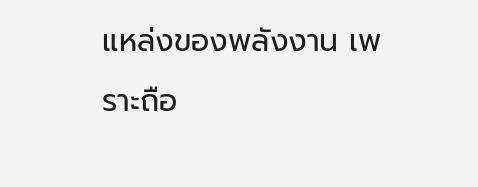แหล่งของพลังงาน เพราะถือ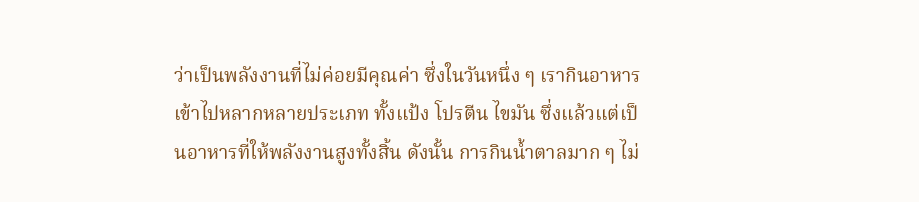ว่าเป็นพลังงานที่ไม่ค่อยมีคุณค่า ซึ่งในวันหนึ่ง ๆ เรากินอาหารเข้าไปหลากหลายประเภท ทั้งแป้ง โปรตีน ไขมัน ซึ่งแล้วแต่เป็นอาหารที่ให้พลังงานสูงทั้งสิ้น ดังนั้น การกินน้ำตาลมาก ๆ ไม่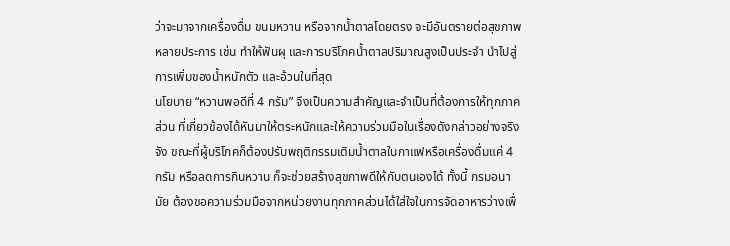ว่าจะมาจากเครื่องดื่ม ขนมหวาน หรือจากน้ำตาลโดยตรง จะมีอันตรายต่อสุขภาพหลายประการ เช่น ทำให้ฟันผุ และการบริโภคน้ำตาลปริมาณสูงเป็นประจำ นำไปสู่การเพิ่มของน้ำหนักตัว และอ้วนในที่สุด
นโยบาย “หวานพอดีที่ 4 กรัม” จึงเป็นความสำคัญและจำเป็นที่ต้องการให้ทุกภาคส่วน ที่เกี่ยวข้องได้หันมาให้ตระหนักและให้ความร่วมมือในเรื่องดังกล่าวอย่างจริงจัง ขณะที่ผู้บริโภคก็ต้องปรับพฤติกรรมเติมน้ำตาลในกาแฟหรือเครื่องดื่มแค่ 4 กรัม หรือลดการกินหวาน ก็จะช่วยสร้างสุขภาพดีให้กับตนเองได้ ทั้งนี้ กรมอนามัย ต้องขอความร่วมมือจากหน่วยงานทุกภาคส่วนได้ใส่ใจในการจัดอาหารว่างเพื่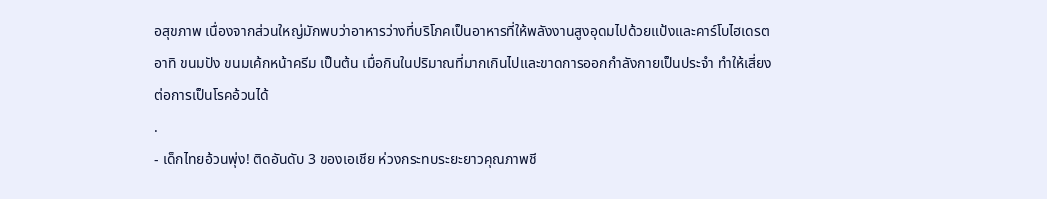อสุขภาพ เนื่องจากส่วนใหญ่มักพบว่าอาหารว่างที่บริโภคเป็นอาหารที่ให้พลังงานสูงอุดมไปด้วยแป้งและคาร์โบไฮเดรต อาทิ ขนมปัง ขนมเค้กหน้าครีม เป็นต้น เมื่อกินในปริมาณที่มากเกินไปและขาดการออกกำลังกายเป็นประจำ ทำให้เสี่ยงต่อการเป็นโรคอ้วนได้
.
- เด็กไทยอ้วนพุ่ง! ติดอันดับ 3 ของเอเชีย ห่วงกระทบระยะยาวคุณภาพชี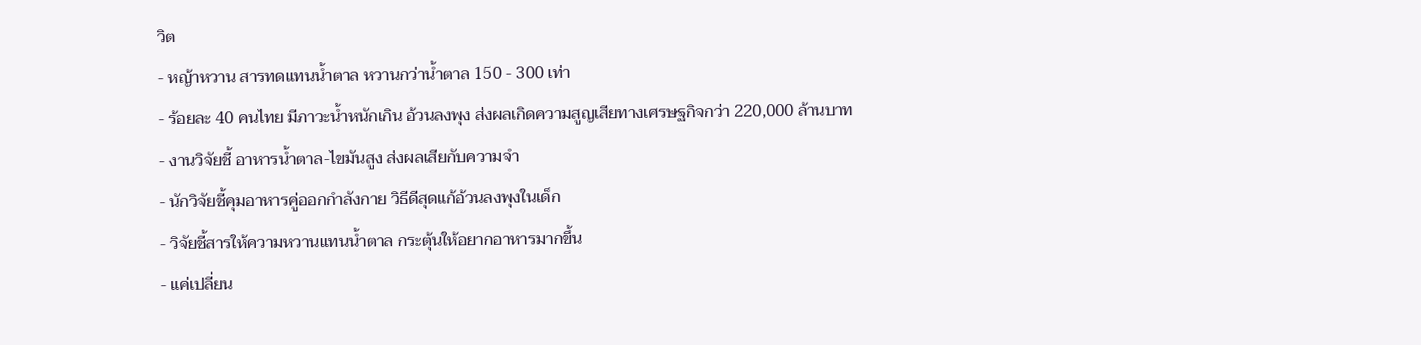วิต
- หญ้าหวาน สารทดแทนน้ำตาล หวานกว่าน้ำตาล 150 - 300 เท่า
- ร้อยละ 40 คนไทย มีภาวะน้ำหนักเกิน อ้วนลงพุง ส่งผลเกิดความสูญเสียทางเศรษฐกิจกว่า 220,000 ล้านบาท
- งานวิจัยชี้ อาหารน้ำตาล-ไขมันสูง ส่งผลเสียกับความจำ
- นักวิจัยชี้คุมอาหารคู่ออกกำลังกาย วิธีดีสุดแก้อ้วนลงพุงในเด็ก
- วิจัยชี้สารให้ความหวานแทนน้ำตาล กระตุ้นให้อยากอาหารมากขึ้น
- แค่เปลี่ยน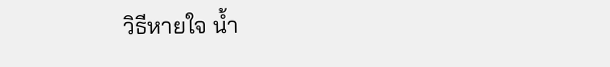วิธีหายใจ น้ำ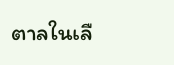ตาลในเลื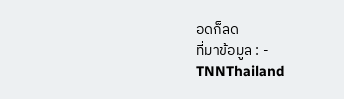อดก็ลด
ที่มาข้อมูล : -
TNNThailand